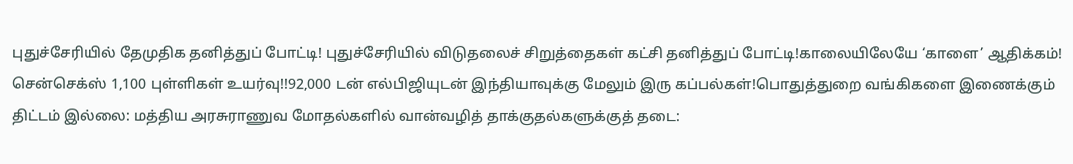புதுச்சேரியில் தேமுதிக தனித்துப் போட்டி! புதுச்சேரியில் விடுதலைச் சிறுத்தைகள் கட்சி தனித்துப் போட்டி!காலையிலேயே ‘காளை’ ஆதிக்கம்! சென்செக்ஸ் 1,100 புள்ளிகள் உயர்வு!!92,000 டன் எல்பிஜியுடன் இந்தியாவுக்கு மேலும் இரு கப்பல்கள்!பொதுத்துறை வங்கிகளை இணைக்கும் திட்டம் இல்லை: மத்திய அரசுராணுவ மோதல்களில் வான்வழித் தாக்குதல்களுக்குத் தடை: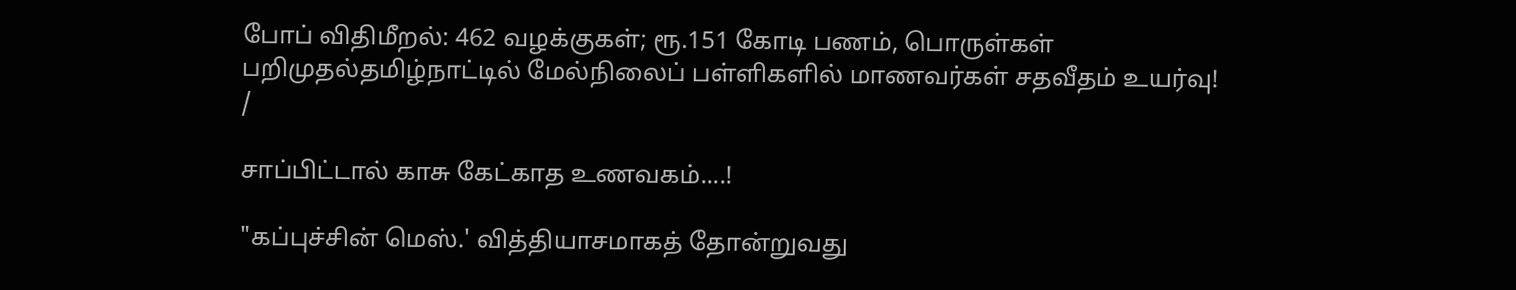போப் விதிமீறல்: 462 வழக்குகள்; ரூ.151 கோடி பணம், பொருள்கள் பறிமுதல்தமிழ்நாட்டில் மேல்நிலைப் பள்ளிகளில் மாணவர்கள் சதவீதம் உயர்வு!
/

சாப்பிட்டால் காசு கேட்காத உணவகம்....!

"கப்புச்சின் மெஸ்.' வித்தியாசமாகத் தோன்றுவது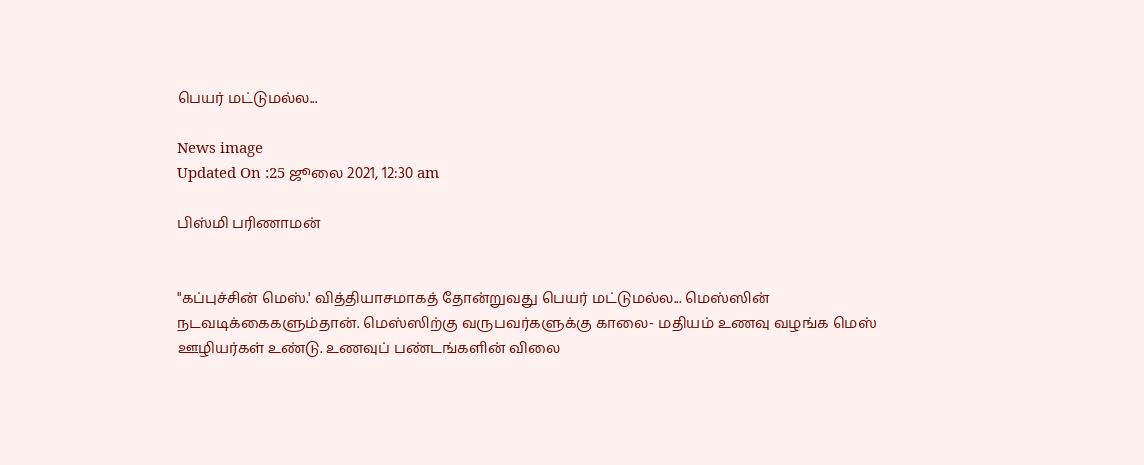பெயர் மட்டுமல்ல...

News image
Updated On :25 ஜூலை 2021, 12:30 am

பிஸ்மி பரிணாமன்


"கப்புச்சின் மெஸ்.' வித்தியாசமாகத் தோன்றுவது பெயர் மட்டுமல்ல... மெஸ்ஸின் நடவடிக்கைகளும்தான். மெஸ்ஸிற்கு வருபவர்களுக்கு காலை- மதியம் உணவு வழங்க மெஸ் ஊழியர்கள் உண்டு. உணவுப் பண்டங்களின் விலை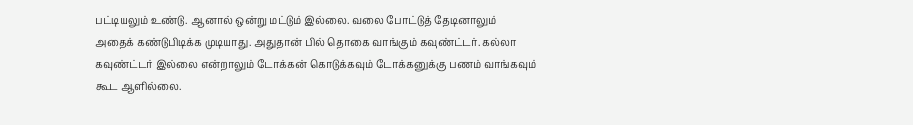பட்டியலும் உண்டு. ஆனால் ஒன்று மட்டும் இல்லை. வலை போட்டுத் தேடினாலும் அதைக் கண்டுபிடிக்க முடியாது. அதுதான் பில் தொகை வாங்கும் கவுண்ட்டர். கல்லா கவுண்ட்டர் இல்லை என்றாலும் டோக்கன் கொடுக்கவும் டோக்கனுக்கு பணம் வாங்கவும் கூட ஆளில்லை.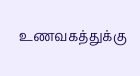உணவகத்துக்கு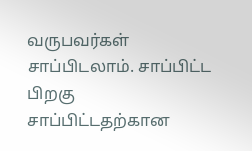வருபவர்கள் சாப்பிடலாம். சாப்பிட்ட பிறகு சாப்பிட்டதற்கான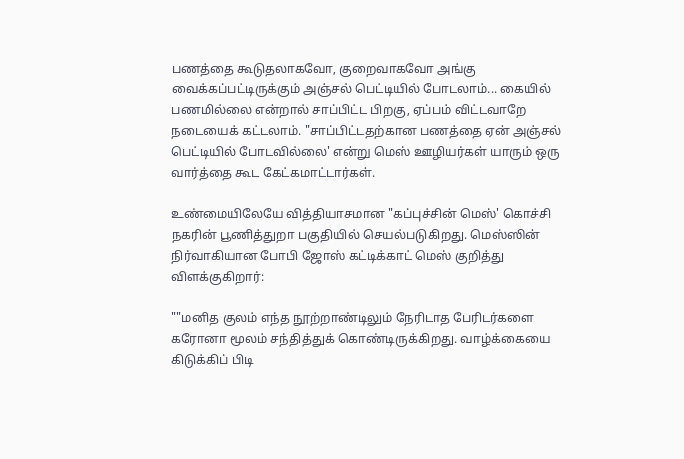பணத்தை கூடுதலாகவோ, குறைவாகவோ அங்கு வைக்கப்பட்டிருக்கும் அஞ்சல் பெட்டியில் போடலாம்... கையில் பணமில்லை என்றால் சாப்பிட்ட பிறகு, ஏப்பம் விட்டவாறே நடையைக் கட்டலாம். "சாப்பிட்டதற்கான பணத்தை ஏன் அஞ்சல் பெட்டியில் போடவில்லை' என்று மெஸ் ஊழியர்கள் யாரும் ஒரு வார்த்தை கூட கேட்கமாட்டார்கள்.

உண்மையிலேயே வித்தியாசமான "கப்புச்சின் மெஸ்' கொச்சி நகரின் பூணித்துறா பகுதியில் செயல்படுகிறது. மெஸ்ஸின் நிர்வாகியான போபி ஜோஸ் கட்டிக்காட் மெஸ் குறித்து விளக்குகிறார்:

""மனித குலம் எந்த நூற்றாண்டிலும் நேரிடாத பேரிடர்களை கரோனா மூலம் சந்தித்துக் கொண்டிருக்கிறது. வாழ்க்கையை கிடுக்கிப் பிடி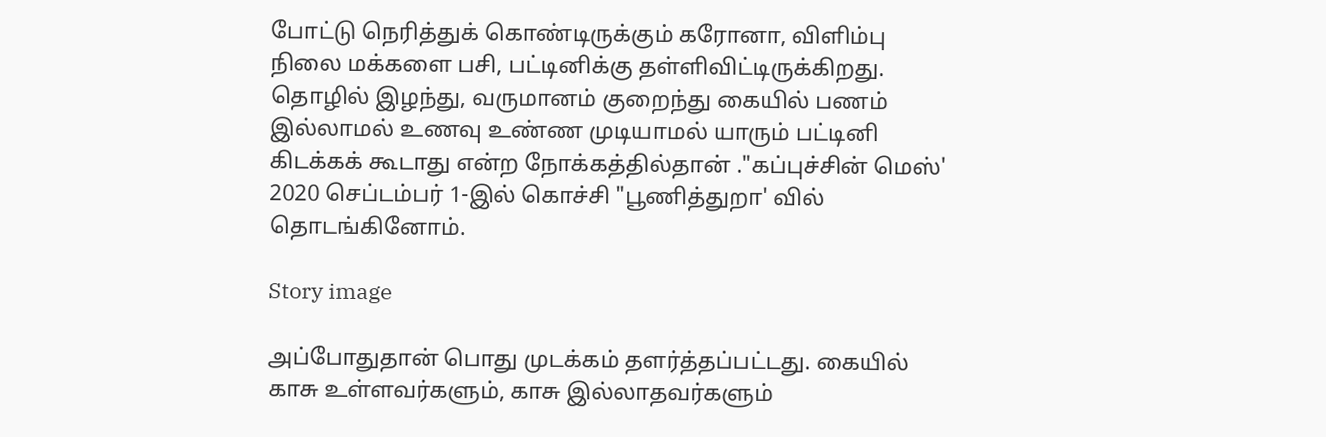போட்டு நெரித்துக் கொண்டிருக்கும் கரோனா, விளிம்பு நிலை மக்களை பசி, பட்டினிக்கு தள்ளிவிட்டிருக்கிறது. தொழில் இழந்து, வருமானம் குறைந்து கையில் பணம் இல்லாமல் உணவு உண்ண முடியாமல் யாரும் பட்டினி கிடக்கக் கூடாது என்ற நோக்கத்தில்தான் ."கப்புச்சின் மெஸ்' 2020 செப்டம்பர் 1-இல் கொச்சி "பூணித்துறா' வில் தொடங்கினோம்.

Story image

அப்போதுதான் பொது முடக்கம் தளர்த்தப்பட்டது. கையில் காசு உள்ளவர்களும், காசு இல்லாதவர்களும்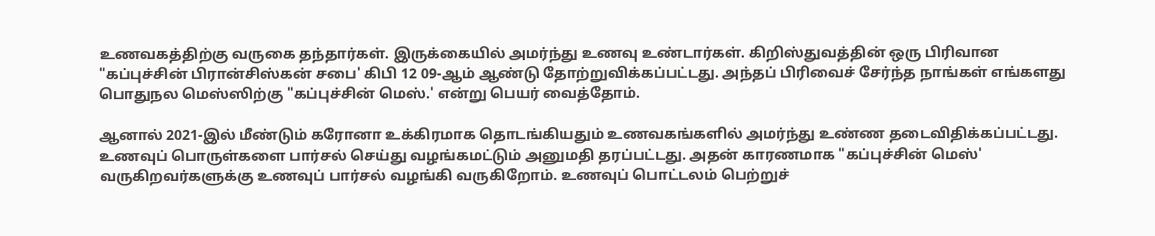உணவகத்திற்கு வருகை தந்தார்கள். இருக்கையில் அமர்ந்து உணவு உண்டார்கள். கிறிஸ்துவத்தின் ஒரு பிரிவான "கப்புச்சின் பிரான்சிஸ்கன் சபை' கிபி 12 09-ஆம் ஆண்டு தோற்றுவிக்கப்பட்டது. அந்தப் பிரிவைச் சேர்ந்த நாங்கள் எங்களது பொதுநல மெஸ்ஸிற்கு "கப்புச்சின் மெஸ்.' என்று பெயர் வைத்தோம்.

ஆனால் 2021-இல் மீண்டும் கரோனா உக்கிரமாக தொடங்கியதும் உணவகங்களில் அமர்ந்து உண்ண தடைவிதிக்கப்பட்டது. உணவுப் பொருள்களை பார்சல் செய்து வழங்கமட்டும் அனுமதி தரப்பட்டது. அதன் காரணமாக "கப்புச்சின் மெஸ்' வருகிறவர்களுக்கு உணவுப் பார்சல் வழங்கி வருகிறோம். உணவுப் பொட்டலம் பெற்றுச்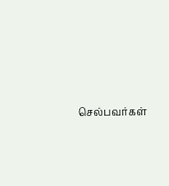செல்பவர்கள்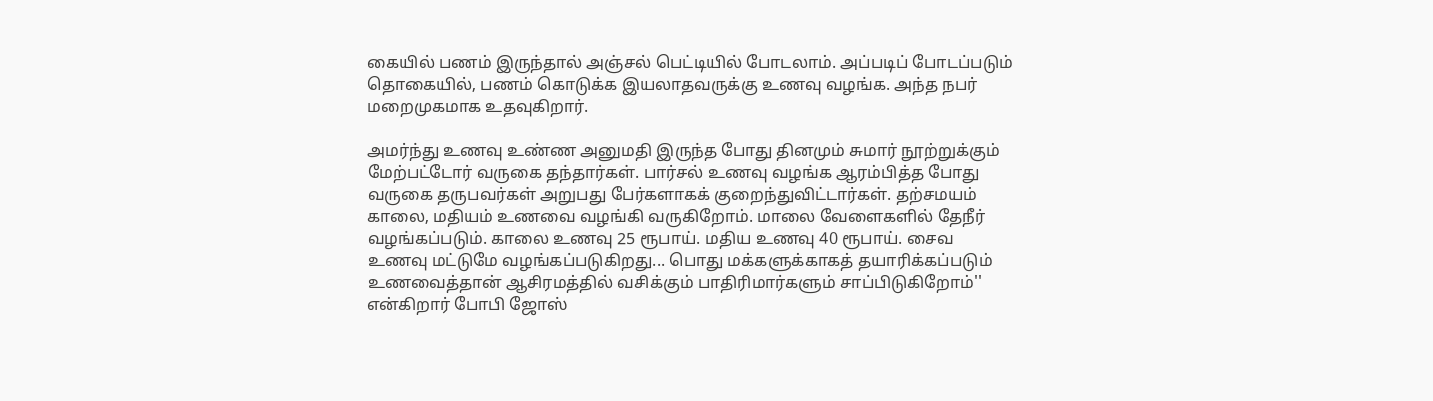கையில் பணம் இருந்தால் அஞ்சல் பெட்டியில் போடலாம். அப்படிப் போடப்படும் தொகையில், பணம் கொடுக்க இயலாதவருக்கு உணவு வழங்க. அந்த நபர் மறைமுகமாக உதவுகிறார்.

அமர்ந்து உணவு உண்ண அனுமதி இருந்த போது தினமும் சுமார் நூற்றுக்கும் மேற்பட்டோர் வருகை தந்தார்கள். பார்சல் உணவு வழங்க ஆரம்பித்த போது வருகை தருபவர்கள் அறுபது பேர்களாகக் குறைந்துவிட்டார்கள். தற்சமயம் காலை, மதியம் உணவை வழங்கி வருகிறோம். மாலை வேளைகளில் தேநீர் வழங்கப்படும். காலை உணவு 25 ரூபாய். மதிய உணவு 40 ரூபாய். சைவ உணவு மட்டுமே வழங்கப்படுகிறது... பொது மக்களுக்காகத் தயாரிக்கப்படும் உணவைத்தான் ஆசிரமத்தில் வசிக்கும் பாதிரிமார்களும் சாப்பிடுகிறோம்'' என்கிறார் போபி ஜோஸ்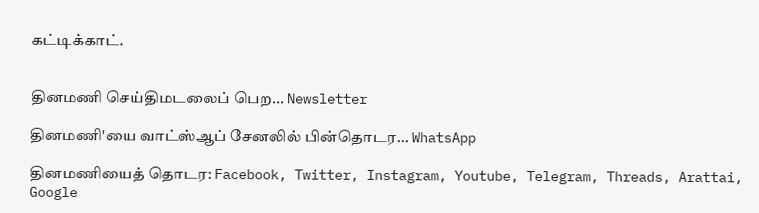கட்டிக்காட்.


தினமணி செய்திமடலைப் பெற... Newsletter

தினமணி'யை வாட்ஸ்ஆப் சேனலில் பின்தொடர... WhatsApp

தினமணியைத் தொடர: Facebook, Twitter, Instagram, Youtube, Telegram, Threads, Arattai, Google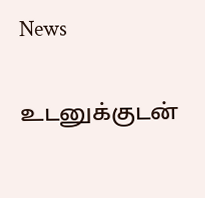News

உடனுக்குடன்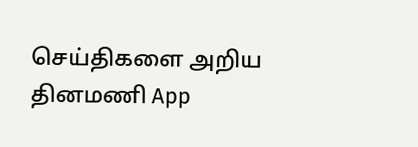செய்திகளை அறிய தினமணி App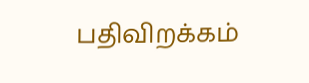பதிவிறக்கம்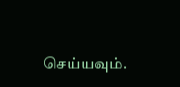செய்யவும்.